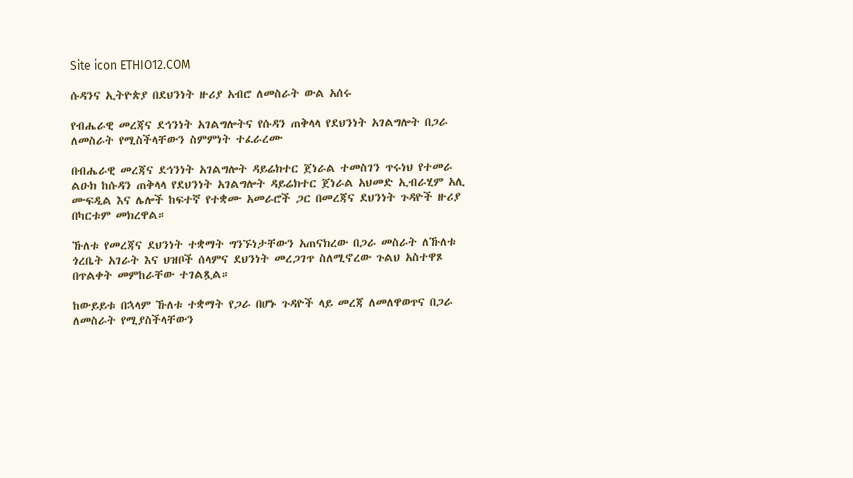Site icon ETHIO12.COM

ሱዳንና ኢትዮጵያ በደህንነት ዙሪያ አብሮ ለመስራት ውል አሰሩ

የብሔራዊ መረጃና ደኅንነት አገልግሎትና የሱዳን ጠቅላላ የደህንነት አገልግሎት በጋራ ለመስራት የሚስችላቸውን ስምምነት ተፈራረሙ

በብሔራዊ መረጃና ደኅንነት አገልግሎት ዳይሬክተር ጀነራል ተመስገን ጥሩነህ የተመራ ልዑክ ከሱዳን ጠቅላላ የደህንነት አገልግሎት ዳይሬክተር ጀነራል አህመድ ኢብራሂም አሊ ሙፍዲል እና ሌሎች ከፍተኛ የተቋሙ አመራሮች ጋር በመረጃና ደህንነት ጉዳዮች ዙሪያ በካርቱም መክረዋል።

ኹለቱ የመረጃና ደህንነት ተቋማት ግንኙነታቸውን አጠናክረው በጋራ መስራት ለኹለቱ ጎረቤት አገራት እና ህዝቦች ሰላምና ደህንነት መረጋገጥ ስለሚኖረው ጉልህ አስተዋጾ በጥልቀት መምከራቸው ተገልጿል።

ከውይይቱ በኋላም ኹለቱ ተቋማት የጋራ በሆኑ ጉዳዮች ላይ መረጃ ለመለዋወጥና በጋራ ለመስራት የሚያስችላቸውን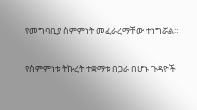የመግባቢያ ስምምነት መፈራረማቸው ተነግሯል።

የስምምነቱ ትኩረት ተቋማቱ በጋራ በሆኑ ጉዳዮች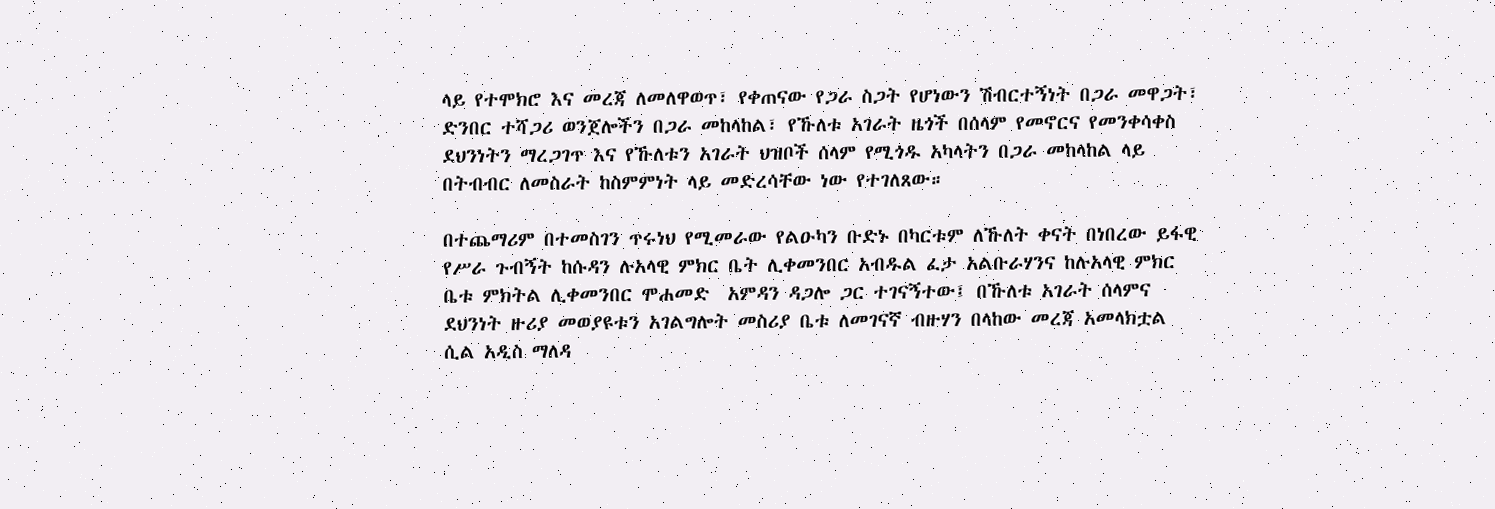ላይ የተሞክሮ እና መረጃ ለመለዋወጥ፣ የቀጠናው የጋራ ስጋት የሆነውን ሽብርተኝነት በጋራ መዋጋት፣ ድንበር ተሻጋሪ ወንጀሎችን በጋራ መከላከል፣ የኹለቱ አገራት ዜጎች በሰላም የመኖርና የመንቀሳቀስ ደህንነትን ማረጋገጥ እና የኹለቱን አገራት ህዝቦች ሰላም የሚጎዱ አካላትን በጋራ መከላከል ላይ በትብብር ለመስራት ከስምምነት ላይ መድረሳቸው ነው የተገለጸው።

በተጨማሪም በተመስገን ጥሩነህ የሚመራው የልዑካን ቡድኑ በካርቱም ለኹለት ቀናት በነበረው ይፋዊ የሥራ ጉብኝት ከሱዳን ሉአላዊ ምክር ቤት ሊቀመንበር አብዱል ፈታ አልቡራሃንና ከሉአላዊ ምክር ቤቱ ምክትል ሊቀመንበር ሞሐመድ  አምዳን ዳጋሎ ጋር ተገናኝተው፤ በኹለቱ አገራት ሰላምና ደህንነት ዙሪያ መወያዩቱን አገልግሎት መስሪያ ቤቱ ለመገናኛ ብዙሃን በላከው መረጃ አመላክቷል ሲል አዲስ ማለዳ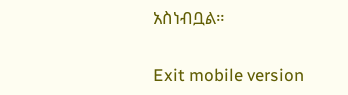አስነብቧል።

Exit mobile version